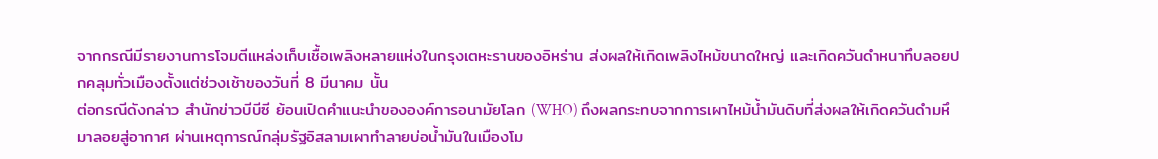จากกรณีมีรายงานการโจมตีแหล่งเก็บเชื้อเพลิงหลายแห่งในกรุงเตหะรานของอิหร่าน ส่งผลให้เกิดเพลิงไหม้ขนาดใหญ่ และเกิดควันดำหนาทึบลอยปกคลุมทั่วเมืองตั้งแต่ช่วงเช้าของวันที่ 8 มีนาคม นั้น
ต่อกรณีดังกล่าว สำนักข่าวบีบีซี ย้อนเปิดคำแนะนำขององค์การอนามัยโลก (WHO) ถึงผลกระทบจากการเผาไหม้น้ำมันดิบที่ส่งผลให้เกิดควันดำมหึมาลอยสู่อากาศ ผ่านเหตุการณ์กลุ่มรัฐอิสลามเผาทำลายบ่อน้ำมันในเมืองโม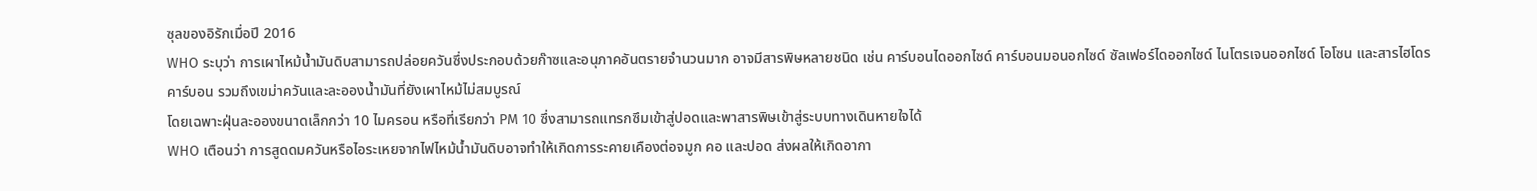ซุลของอิรักเมื่อปี 2016
WHO ระบุว่า การเผาไหม้น้ำมันดิบสามารถปล่อยควันซึ่งประกอบด้วยก๊าซและอนุภาคอันตรายจำนวนมาก อาจมีสารพิษหลายชนิด เช่น คาร์บอนไดออกไซด์ คาร์บอนมอนอกไซด์ ซัลเฟอร์ไดออกไซด์ ไนโตรเจนออกไซด์ โอโซน และสารไฮโดรคาร์บอน รวมถึงเขม่าควันและละอองน้ำมันที่ยังเผาไหม้ไม่สมบูรณ์
โดยเฉพาะฝุ่นละอองขนาดเล็กกว่า 10 ไมครอน หรือที่เรียกว่า PM 10 ซึ่งสามารถแทรกซึมเข้าสู่ปอดและพาสารพิษเข้าสู่ระบบทางเดินหายใจได้
WHO เตือนว่า การสูดดมควันหรือไอระเหยจากไฟไหม้น้ำมันดิบอาจทำให้เกิดการระคายเคืองต่อจมูก คอ และปอด ส่งผลให้เกิดอากา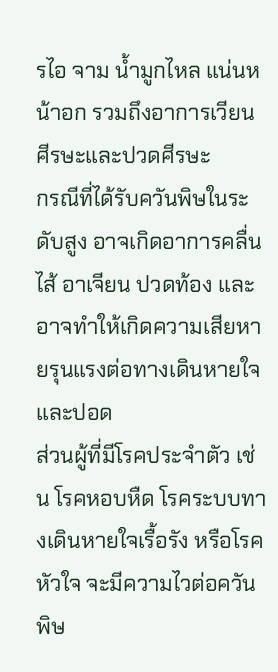รไอ จาม น้ำมูกไหล แน่นหน้าอก รวมถึงอาการเวียนศีรษะและปวดศีรษะ
กรณีที่ได้รับควันพิษในระดับสูง อาจเกิดอาการคลื่นไส้ อาเจียน ปวดท้อง และอาจทำให้เกิดความเสียหายรุนแรงต่อทางเดินหายใจและปอด
ส่วนผู้ที่มีโรคประจำตัว เช่น โรคหอบหืด โรคระบบทางเดินหายใจเรื้อรัง หรือโรคหัวใจ จะมีความไวต่อควันพิษ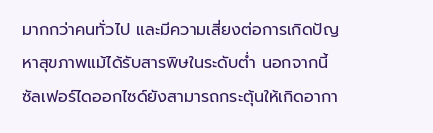มากกว่าคนทั่วไป และมีความเสี่ยงต่อการเกิดปัญหาสุขภาพแม้ได้รับสารพิษในระดับต่ำ นอกจากนี้ ซัลเฟอร์ไดออกไซด์ยังสามารถกระตุ้นให้เกิดอากา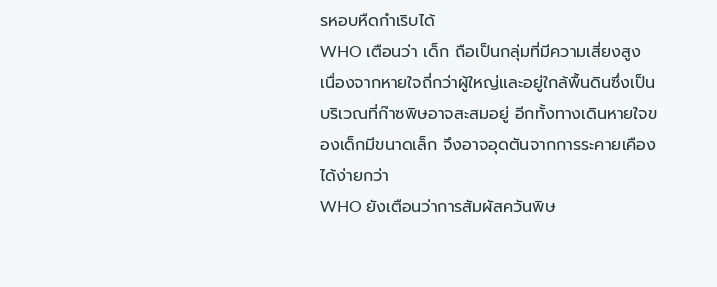รหอบหืดกำเริบได้
WHO เตือนว่า เด็ก ถือเป็นกลุ่มที่มีความเสี่ยงสูง เนื่องจากหายใจถี่กว่าผู้ใหญ่และอยู่ใกล้พื้นดินซึ่งเป็นบริเวณที่ก๊าซพิษอาจสะสมอยู่ อีกทั้งทางเดินหายใจของเด็กมีขนาดเล็ก จึงอาจอุดตันจากการระคายเคืองได้ง่ายกว่า
WHO ยังเตือนว่าการสัมผัสควันพิษ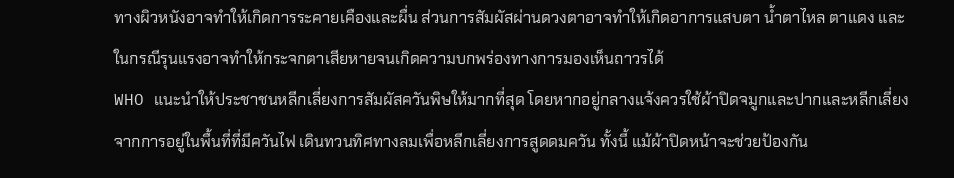ทางผิวหนังอาจทำให้เกิดการระคายเคืองและผื่น ส่วนการสัมผัสผ่านดวงตาอาจทำให้เกิดอาการแสบตา น้ำตาไหล ตาแดง และในกรณีรุนแรงอาจทำให้กระจกตาเสียหายจนเกิดความบกพร่องทางการมองเห็นถาวรได้
WHO แนะนำให้ประชาชนหลีกเลี่ยงการสัมผัสควันพิษให้มากที่สุด โดยหากอยู่กลางแจ้งควรใช้ผ้าปิดจมูกและปากและหลีกเลี่ยงจากการอยู่ในพื้นที่ที่มีควันไฟ เดินทวนทิศทางลมเพื่อหลีกเลี่ยงการสูดดมควัน ทั้งนี้ แม้ผ้าปิดหน้าจะช่วยป้องกัน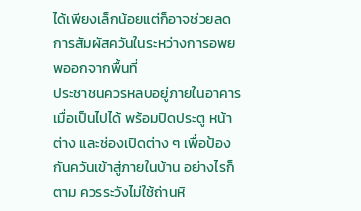ได้เพียงเล็กน้อยแต่ก็อาจช่วยลดการสัมผัสควันในระหว่างการอพยพออกจากพื้นที่
ประชาชนควรหลบอยู่ภายในอาคารเมื่อเป็นไปได้ พร้อมปิดประตู หน้าต่าง และช่องเปิดต่าง ๆ เพื่อป้องกันควันเข้าสู่ภายในบ้าน อย่างไรก็ตาม ควรระวังไม่ใช้ถ่านหิ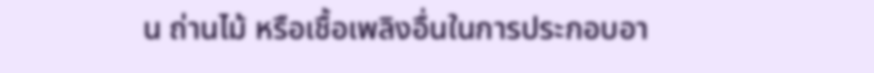น ถ่านไม้ หรือเชื้อเพลิงอื่นในการประกอบอา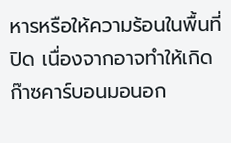หารหรือให้ความร้อนในพื้นที่ปิด เนื่องจากอาจทำให้เกิดก๊าซคาร์บอนมอนอก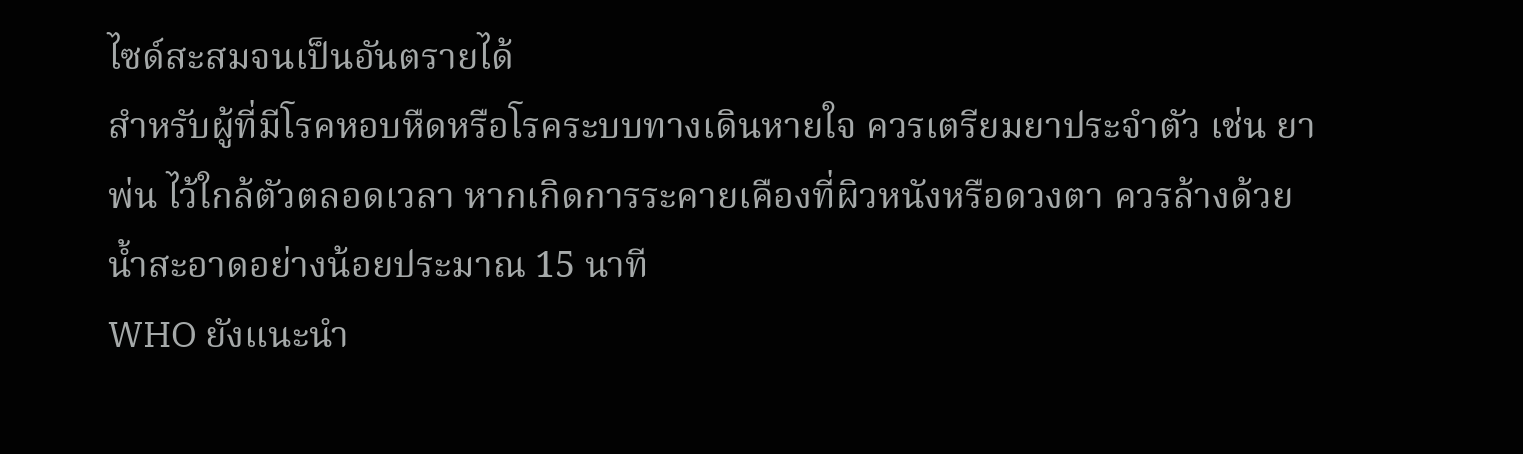ไซด์สะสมจนเป็นอันตรายได้
สำหรับผู้ที่มีโรคหอบหืดหรือโรคระบบทางเดินหายใจ ควรเตรียมยาประจำตัว เช่น ยาพ่น ไว้ใกล้ตัวตลอดเวลา หากเกิดการระคายเคืองที่ผิวหนังหรือดวงตา ควรล้างด้วยน้ำสะอาดอย่างน้อยประมาณ 15 นาที
WHO ยังแนะนำ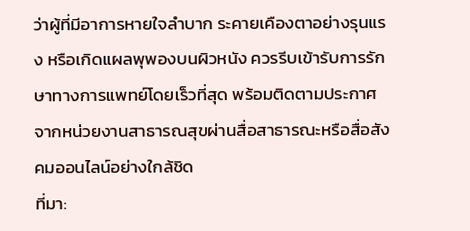ว่าผู้ที่มีอาการหายใจลำบาก ระคายเคืองตาอย่างรุนแรง หรือเกิดแผลพุพองบนผิวหนัง ควรรีบเข้ารับการรักษาทางการแพทย์โดยเร็วที่สุด พร้อมติดตามประกาศจากหน่วยงานสาธารณสุขผ่านสื่อสาธารณะหรือสื่อสังคมออนไลน์อย่างใกล้ชิด
ที่มา: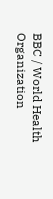BBC / World Health Organization